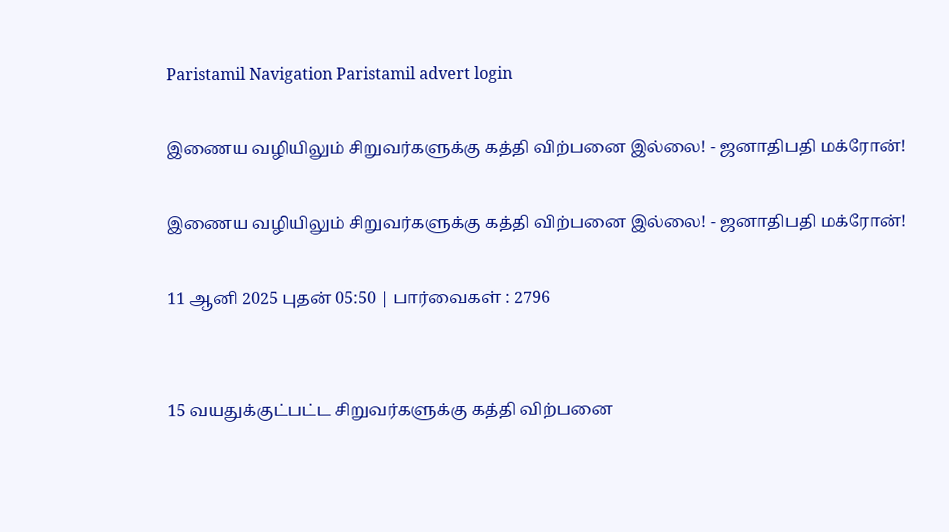Paristamil Navigation Paristamil advert login

இணைய வழியிலும் சிறுவர்களுக்கு கத்தி விற்பனை இல்லை! - ஜனாதிபதி மக்ரோன்!

இணைய வழியிலும் சிறுவர்களுக்கு கத்தி விற்பனை இல்லை! - ஜனாதிபதி மக்ரோன்!

11 ஆனி 2025 புதன் 05:50 | பார்வைகள் : 2796


15 வயதுக்குட்பட்ட சிறுவர்களுக்கு கத்தி விற்பனை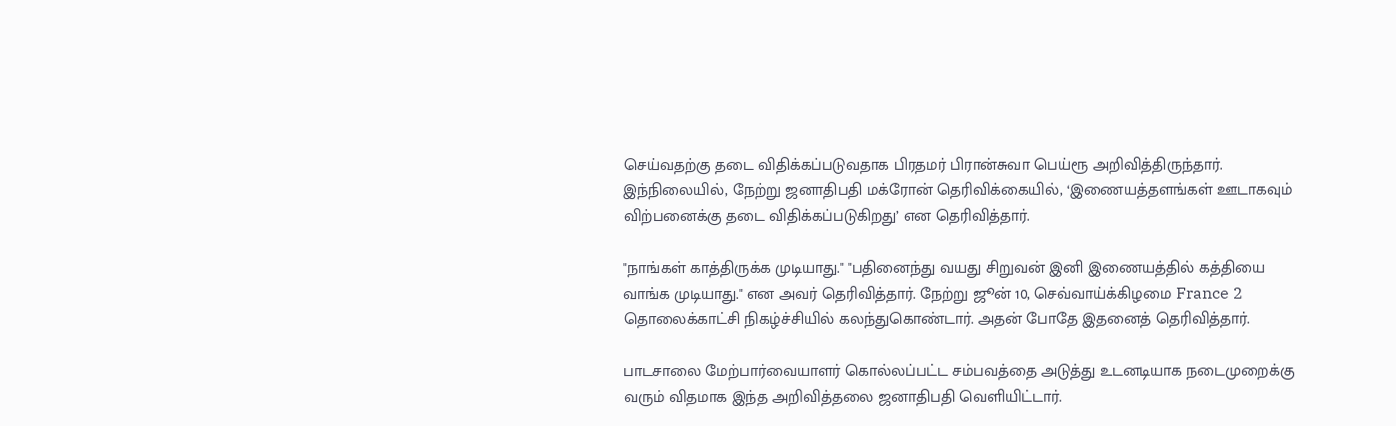செய்வதற்கு தடை விதிக்கப்படுவதாக பிரதமர் பிரான்சுவா பெய்ரூ அறிவித்திருந்தார். இந்நிலையில், நேற்று ஜனாதிபதி மக்ரோன் தெரிவிக்கையில், ‘இணையத்தளங்கள் ஊடாகவும் விற்பனைக்கு தடை விதிக்கப்படுகிறது’ என தெரிவித்தார்.

"நாங்கள் காத்திருக்க முடியாது." "பதினைந்து வயது சிறுவன் இனி இணையத்தில் கத்தியை வாங்க முடியாது." என அவர் தெரிவித்தார். நேற்று ஜூன் 10, செவ்வாய்க்கிழமை France 2 தொலைக்காட்சி நிகழ்ச்சியில் கலந்துகொண்டார். அதன் போதே இதனைத் தெரிவித்தார்.

பாடசாலை மேற்பார்வையாளர் கொல்லப்பட்ட சம்பவத்தை அடுத்து உடனடியாக நடைமுறைக்கு வரும் விதமாக இந்த அறிவித்தலை ஜனாதிபதி வெளியிட்டார்.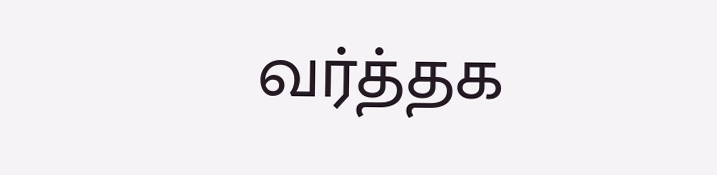வர்த்தக‌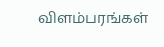விளம்பரங்கள்